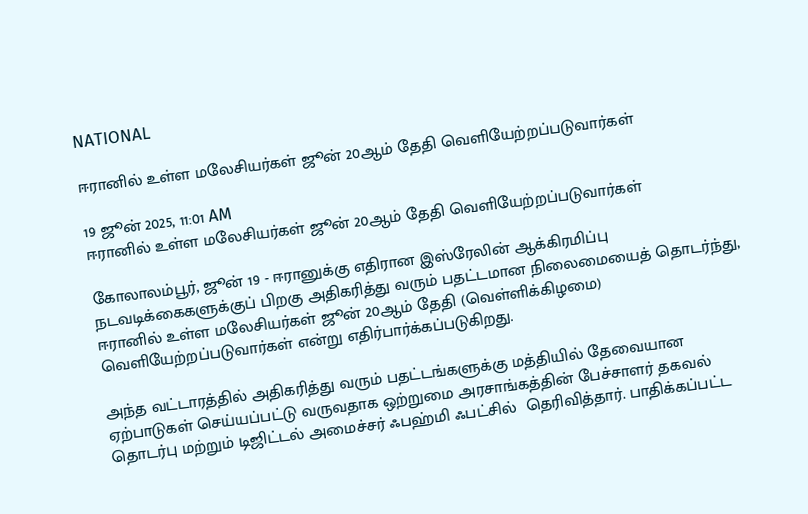NATIONAL

ஈரானில் உள்ள மலேசியர்கள் ஜூன் 20ஆம் தேதி வெளியேற்றப்படுவார்கள்

19 ஜூன் 2025, 11:01 AM
ஈரானில் உள்ள மலேசியர்கள் ஜூன் 20ஆம் தேதி வெளியேற்றப்படுவார்கள்

கோலாலம்பூர், ஜூன் 19 - ஈரானுக்கு எதிரான இஸ்ரேலின் ஆக்கிரமிப்பு நடவடிக்கைகளுக்குப் பிறகு அதிகரித்து வரும் பதட்டமான நிலைமையைத் தொடர்ந்து, ஈரானில் உள்ள மலேசியர்கள் ஜூன் 20ஆம் தேதி (வெள்ளிக்கிழமை) வெளியேற்றப்படுவார்கள் என்று எதிர்பார்க்கப்படுகிறது.

அந்த வட்டாரத்தில் அதிகரித்து வரும் பதட்டங்களுக்கு மத்தியில் தேவையான ஏற்பாடுகள் செய்யப்பட்டு வருவதாக ஒற்றுமை அரசாங்கத்தின் பேச்சாளர் தகவல் தொடர்பு மற்றும் டிஜிட்டல் அமைச்சர் ஃபஹ்மி ஃபட்சில்  தெரிவித்தார். பாதிக்கப்பட்ட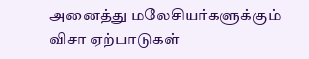அனைத்து மலேசியர்களுக்கும் விசா ஏற்பாடுகள்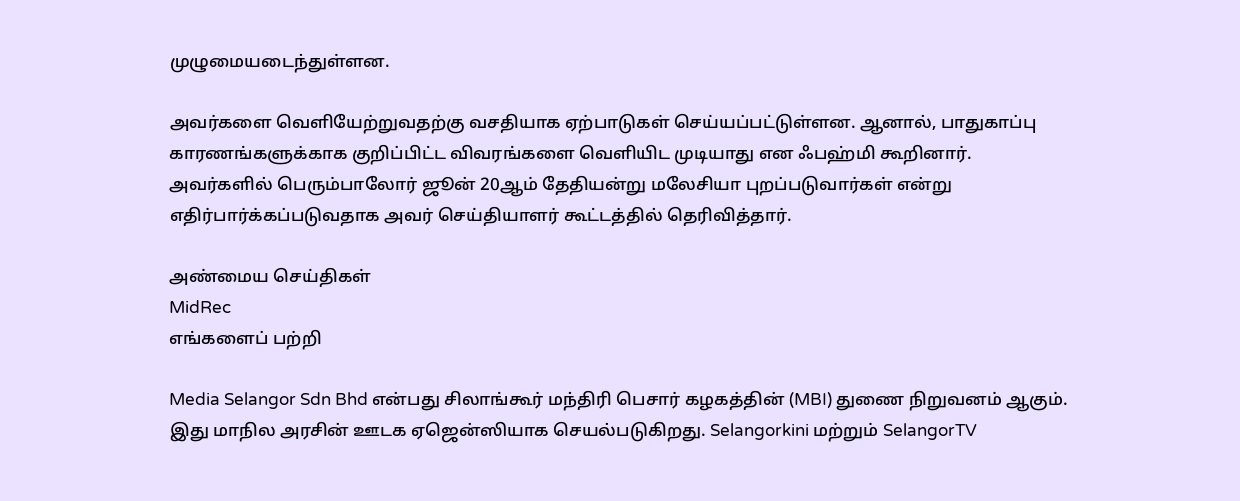முழுமையடைந்துள்ளன.

அவர்களை வெளியேற்றுவதற்கு வசதியாக ஏற்பாடுகள் செய்யப்பட்டுள்ளன. ஆனால், பாதுகாப்பு காரணங்களுக்காக குறிப்பிட்ட விவரங்களை வெளியிட முடியாது என ஃபஹ்மி கூறினார். அவர்களில் பெரும்பாலோர் ஜூன் 20ஆம் தேதியன்று மலேசியா புறப்படுவார்கள் என்று எதிர்பார்க்கப்படுவதாக அவர் செய்தியாளர் கூட்டத்தில் தெரிவித்தார்.

அண்மைய செய்திகள்
MidRec
எங்களைப் பற்றி

Media Selangor Sdn Bhd என்பது சிலாங்கூர் மந்திரி பெசார் கழகத்தின் (MBI) துணை நிறுவனம் ஆகும். இது மாநில அரசின் ஊடக ஏஜென்ஸியாக செயல்படுகிறது. Selangorkini மற்றும் SelangorTV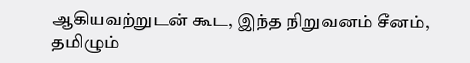ஆகியவற்றுடன் கூட, இந்த நிறுவனம் சீனம், தமிழும்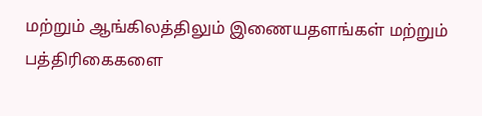மற்றும் ஆங்கிலத்திலும் இணையதளங்கள் மற்றும் பத்திரிகைகளை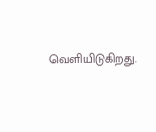வெளியிடுகிறது.